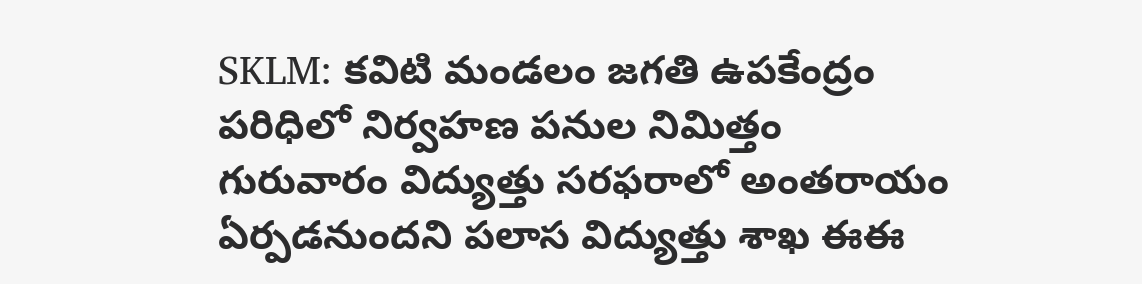SKLM: కవిటి మండలం జగతి ఉపకేంద్రం పరిధిలో నిర్వహణ పనుల నిమిత్తం గురువారం విద్యుత్తు సరఫరాలో అంతరాయం ఏర్పడనుందని పలాస విద్యుత్తు శాఖ ఈఈ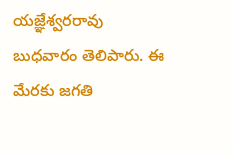యజ్ఞేశ్వరరావు బుధవారం తెలిపారు. ఈ మేరకు జగతి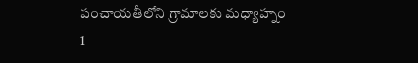పంచాయతీలోని గ్రామాలకు మధ్యాహ్నం 1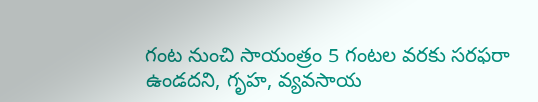గంట నుంచి సాయంత్రం 5 గంటల వరకు సరఫరా ఉండదని, గృహ, వ్యవసాయ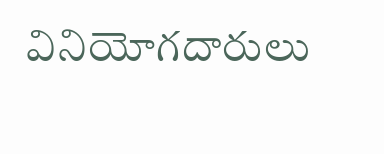వినియోగదారులు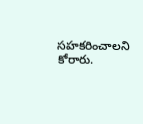సహకరించాలని కోరారు.